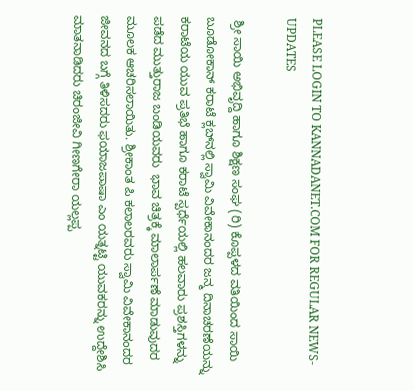PLEASE LOGIN TO KANNADANET.COM FOR REGULAR NEWS-UPDATES

 ಶ್ರೀ ಸಾಯಿ ಅಭಿವೃದ್ದಿ ಹಾಗೂ ಶಿಕ್ಷಣ ಸಂಘ (ರಿ) ಕೊಪ್ಪಳದ ವತಿಯಿಂದ ಸಾಯಿ ಬೂಡೋಕಾನ್ ಕರಾಟೆ ಕ್ಲಬ್‌ನಲ್ಲಿ ಸ್ವಾಮಿ ವಿವೇಕಾನಂದರ ಜನ್ಮ ದಿನಾಚರಣೆಯನ್ನು ಕರಾಟೆಯ ಯುವ ಪ್ರತಿಭೆ ಹಾಗೂ ಕರಾಟೆ ಸ್ಪರ್ಧೆಯಲ್ಲಿ ಹಲವಾರು ಪ್ರಶಸ್ತಿಗಳನ್ನು ಪಡೆದ ಮುತ್ತುರಾಜ ಬಂಡಿಯವರು  ಭಾವ ಚಿತ್ರಕ್ಕೆ ಮಾಲಾರ್ಪಣೆ ಮಾಡುವುದರ ಮೂಲಕ ಆಚರಿಸಲಾಯಿತು. ಶ್ರೀಕಾಂತ ಪಿ ಕಲಾಲರವರು ಸ್ವಾಮಿ ವಿವೇಕಾನಂದರ ಜೀವನದ ಬಗ್ಗೆ ತಿಳಿಸದರು ಫಯಾಜಪಾಷಾ ಎಂ ಯತ್ನಟ್ಟಿ ಯುವಕರನ್ನು ಉದ್ದೇಶಿಸಿ ಮಾತನಾಡಿದರು ಚಿರಂಜೀವಿ ಗೀಣಗೇರಾ ಯಲ್ಲಪ್ಪ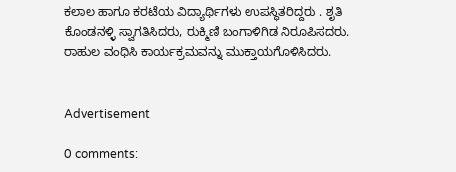ಕಲಾಲ ಹಾಗೂ ಕರಟೆಯ ವಿದ್ಯಾರ್ಥಿಗಳು ಉಪಸ್ಥಿತರಿದ್ದರು . ಶೃತಿ ಕೊಂಡನಳ್ಳಿ ಸ್ವಾಗತಿಸಿದರು, ರುಕ್ಮಿಣಿ ಬಂಗಾಳಿಗಿಡ ನಿರೂಪಿಸದರು. ರಾಹುಲ ವಂಧಿಸಿ ಕಾರ್ಯಕ್ರಮವನ್ನು ಮುಕ್ತಾಯಗೊಳಿಸಿದರು.


Advertisement

0 comments: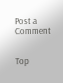Post a Comment


Top